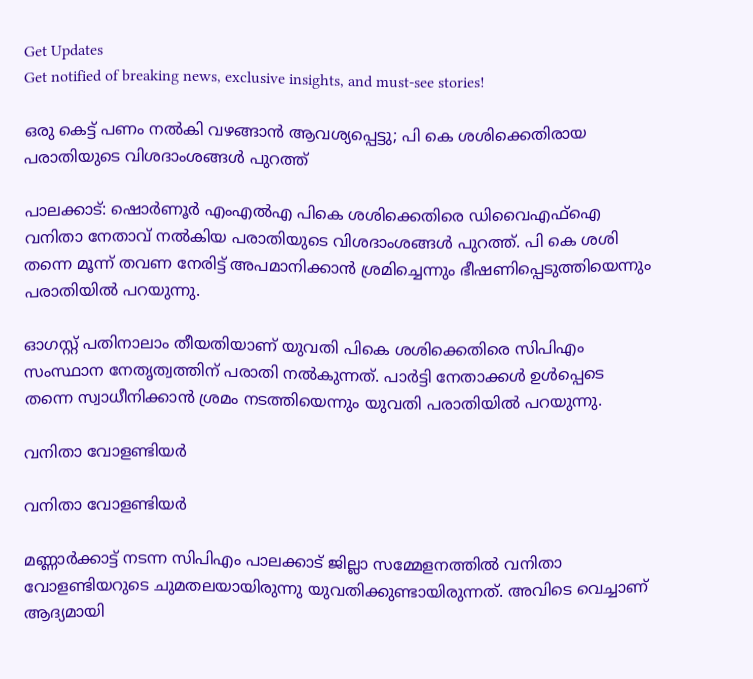Get Updates
Get notified of breaking news, exclusive insights, and must-see stories!

ഒരു കെട്ട് പണം നൽകി വഴങ്ങാൻ ആവശ്യപ്പെട്ടു; പി കെ ശശിക്കെതിരായ പരാതിയുടെ വിശദാംശങ്ങൾ പുറത്ത്

പാലക്കാട്: ഷൊർണൂർ എംഎൽഎ പികെ ശശിക്കെതിരെ ഡിവൈഎഫ്ഐ വനിതാ നേതാവ് നൽകിയ പരാതിയുടെ വിശദാംശങ്ങൾ പുറത്ത്. പി കെ ശശി തന്നെ മൂന്ന് തവണ നേരിട്ട് അപമാനിക്കാൻ ശ്രമിച്ചെന്നും ഭീഷണിപ്പെടുത്തിയെന്നും പരാതിയിൽ പറയുന്നു.

ഓഗസ്റ്റ് പതിനാലാം തീയതിയാണ് യുവതി പികെ ശശിക്കെതിരെ സിപിഎം സംസ്ഥാന നേതൃത്വത്തിന് പരാതി നൽകുന്നത്. പാർട്ടി നേതാക്കൾ ഉൾപ്പെടെ തന്നെ സ്വാധീനിക്കാൻ ശ്രമം നടത്തിയെന്നും യുവതി പരാതിയിൽ പറയുന്നു.

വനിതാ വോളണ്ടിയർ

വനിതാ വോളണ്ടിയർ

മണ്ണാർക്കാട്ട് നടന്ന സിപിഎം പാലക്കാട് ജില്ലാ സമ്മേളനത്തിൽ വനിതാ വോളണ്ടിയറുടെ ചുമതലയായിരുന്നു യുവതിക്കുണ്ടായിരുന്നത്. അവിടെ വെച്ചാണ് ആദ്യമായി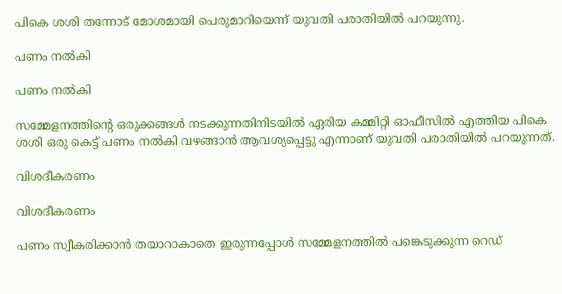പികെ ശശി തന്നോട് മോശമായി പെരുമാറിയെന്ന് യുവതി പരാതിയിൽ പറയുന്നു.

പണം നൽകി

പണം നൽകി

സമ്മേളനത്തിന്റെ ഒരുക്കങ്ങൾ നടക്കുന്നതിനിടയിൽ ഏരിയ കമ്മിറ്റി ഓഫീസിൽ എത്തിയ പികെ ശശി ഒരു കെട്ട് പണം നൽകി വഴങ്ങാൻ ആവശ്യപ്പെട്ടു എന്നാണ് യുവതി പരാതിയിൽ പറയുന്നത്.

വിശദീകരണം

വിശദീകരണം

പണം സ്വീകരിക്കാൻ തയാറാകാതെ ഇരുന്നപ്പോൾ സമ്മേളനത്തിൽ പങ്കെടുക്കുന്ന റെഡ്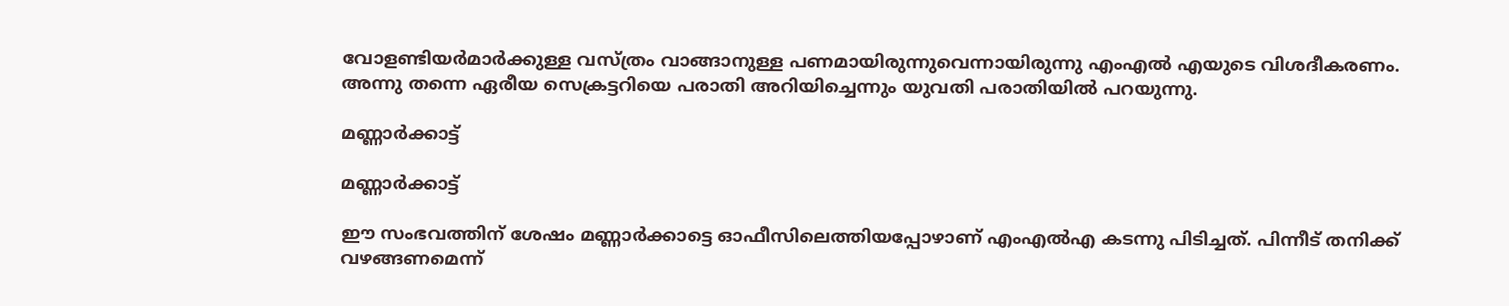വോളണ്ടിയർമാർക്കുള്ള വസ്ത്രം വാങ്ങാനുള്ള പണമായിരുന്നുവെന്നായിരുന്നു എംഎൽ എയുടെ വിശദീകരണം. അന്നു തന്നെ ഏരീയ സെക്രട്ടറിയെ പരാതി അറിയിച്ചെന്നും യുവതി പരാതിയിൽ പറയുന്നു.

മണ്ണാർക്കാട്ട്

മണ്ണാർക്കാട്ട്

ഈ സംഭവത്തിന് ശേഷം മണ്ണാർക്കാട്ടെ ഓഫീസിലെത്തിയപ്പോഴാണ് എംഎൽഎ കടന്നു പിടിച്ചത്. പിന്നീട് തനിക്ക് വഴങ്ങണമെന്ന്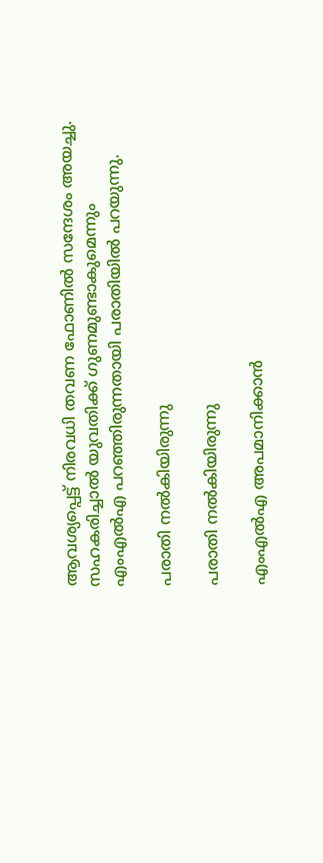ആവശ്യപ്പെട്ട് നിരവധി തവണ ഫോണിൽ സന്ദേശം അയച്ചു. സഹകരിച്ചാൽ യുവതിക്ക് ഗുണമുണ്ടാകുമെന്നും എംഎൽഎ പറഞ്ഞിരുന്നതായി പരാതിയിൽ പറയുന്നു.

പരാതി നൽകിയിരുന്നു

പരാതി നൽകിയിരുന്നു

എംഎൽഎ അപമാനിക്കാൻ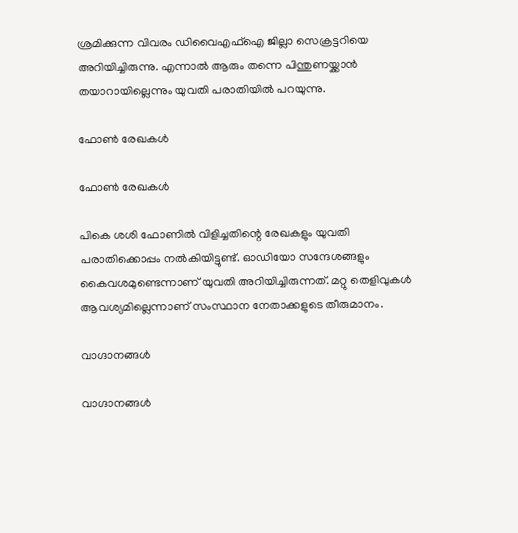ശ്രമിക്കുന്ന വിവരം ഡിവൈഎഫ്ഐ ജില്ലാ സെക്രട്ടറിയെ അറിയിച്ചിരുന്നു. എന്നാൽ ആരും തന്നെ പിന്തുണയ്ക്കാൻ തയാറായില്ലെന്നും യുവതി പരാതിയിൽ പറയുന്നു.

ഫോൺ രേഖകൾ

ഫോൺ രേഖകൾ

പികെ ശശി ഫോണിൽ വിളിച്ചതിന്റെ രേഖകളും യുവതി പരാതിക്കൊപ്പം നൽകിയിട്ടുണ്ട്. ഓഡിയോ സന്ദേശങ്ങളും കൈവശമുണ്ടെന്നാണ് യുവതി അറിയിച്ചിരുന്നത്. മറ്റു തെളിവുകൾ ആവശ്യമില്ലെന്നാണ് സംസ്ഥാന നേതാക്കളുടെ തീരുമാനം.

വാഗ്ദാനങ്ങൾ

വാഗ്ദാനങ്ങൾ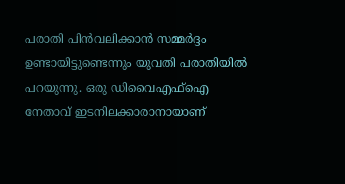പരാതി പിൻവലിക്കാൻ സമ്മർദ്ദം ഉണ്ടായിട്ടുണ്ടെന്നും യുവതി പരാതിയിൽ പറയുന്നു. ഒരു ഡിവൈഎഫ്ഐ നേതാവ് ഇടനിലക്കാരാനായാണ്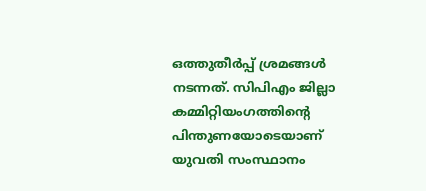ഒത്തുതീർപ്പ് ശ്രമങ്ങൾ നടന്നത്. സിപിഎം ജില്ലാ കമ്മിറ്റിയംഗത്തിന്റെ പിന്തുണയോടെയാണ് യുവതി സംസ്ഥാനം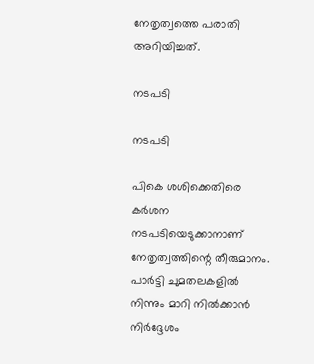നേതൃത്വത്തെ പരാതി അറിയിച്ചത്.

നടപടി

നടപടി

പികെ ശശിക്കെതിരെ കർശന നടപടിയെടുക്കാനാണ് നേതൃത്വത്തിന്റെ തീരുമാനം. പാർട്ടി ചുമതലകളിൽ നിന്നും മാറി നിൽക്കാൻ നിർദ്ദേശം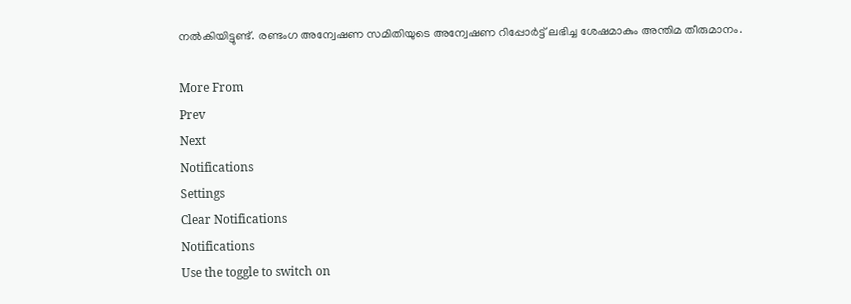നൽകിയിട്ടുണ്ട്. രണ്ടംഗ അന്വേഷണ സമിതിയുടെ അന്വേഷണ റിപ്പോർട്ട് ലഭിച്ച ശേഷമാകും അന്തിമ തീരുമാനം.

More From
Prev
Next
Notifications
Settings
Clear Notifications
Notifications
Use the toggle to switch on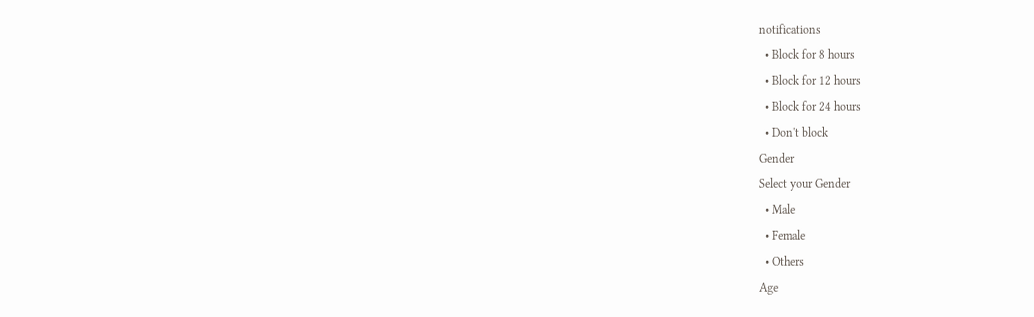notifications
  • Block for 8 hours
  • Block for 12 hours
  • Block for 24 hours
  • Don't block
Gender
Select your Gender
  • Male
  • Female
  • Others
Age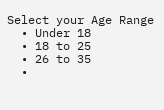Select your Age Range
  • Under 18
  • 18 to 25
  • 26 to 35
  •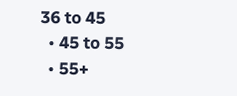36 to 45
  • 45 to 55
  • 55+